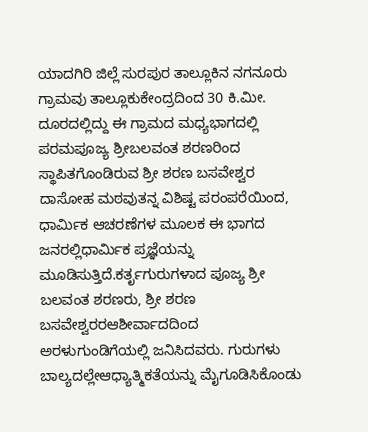ಯಾದಗಿರಿ ಜಿಲ್ಲೆ ಸುರಪುರ ತಾಲ್ಲೂಕಿನ ನಗನೂರು ಗ್ರಾಮವು ತಾಲ್ಲೂಕುಕೇಂದ್ರದಿಂದ 30 ಕಿ.ಮೀ. ದೂರದಲ್ಲಿದ್ದು ಈ ಗ್ರಾಮದ ಮಧ್ಯಭಾಗದಲ್ಲಿ ಪರಮಪೂಜ್ಯ ಶ್ರೀಬಲವಂತ ಶರಣರಿಂದ ಸ್ಥಾಪಿತಗೊಂಡಿರುವ ಶ್ರೀ ಶರಣ ಬಸವೇಶ್ವರ ದಾಸೋಹ ಮಠವುತನ್ನ ವಿಶಿಷ್ಟ ಪರಂಪರೆಯಿಂದ, ಧಾರ್ಮಿಕ ಆಚರಣೆಗಳ ಮೂಲಕ ಈ ಭಾಗದ ಜನರಲ್ಲಿಧಾರ್ಮಿಕ ಪ್ರಜ್ಞೆಯನ್ನು ಮೂಡಿಸುತ್ತಿದೆ.ಕರ್ತೃಗುರುಗಳಾದ ಪೂಜ್ಯ ಶ್ರೀ ಬಲವಂತ ಶರಣರು, ಶ್ರೀ ಶರಣ ಬಸವೇಶ್ವರರಆಶೀರ್ವಾದದಿಂದ ಅರಳುಗುಂಡಿಗೆಯಲ್ಲಿ ಜನಿಸಿದವರು. ಗುರುಗಳು ಬಾಲ್ಯದಲ್ಲೇಆಧ್ಯಾತ್ಮಿಕತೆಯನ್ನು ಮೈಗೂಡಿಸಿಕೊಂಡು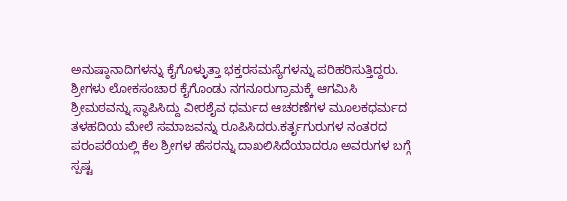ಅನುಷ್ಠಾನಾದಿಗಳನ್ನು ಕೈಗೊಳ್ಳುತ್ತಾ ಭಕ್ತರಸಮಸ್ಯೆಗಳನ್ನು ಪರಿಹರಿಸುತ್ತಿದ್ದರು. ಶ್ರೀಗಳು ಲೋಕಸಂಚಾರ ಕೈಗೊಂಡು ನಗನೂರುಗ್ರಾಮಕ್ಕೆ ಆಗಮಿಸಿ ಶ್ರೀಮಠವನ್ನು ಸ್ಥಾಪಿಸಿದ್ದು ವೀರಶೈವ ಧರ್ಮದ ಆಚರಣೆಗಳ ಮೂಲಕಧರ್ಮದ ತಳಹದಿಯ ಮೇಲೆ ಸಮಾಜವನ್ನು ರೂಪಿಸಿದರು.ಕರ್ತೃಗುರುಗಳ ನಂತರದ ಪರಂಪರೆಯಲ್ಲಿ ಕೆಲ ಶ್ರೀಗಳ ಹೆಸರನ್ನು ದಾಖಲಿಸಿದೆಯಾದರೂ ಅವರುಗಳ ಬಗ್ಗೆ ಸ್ಪಷ್ಟ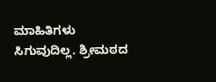ಮಾಹಿತಿಗಳು ಸಿಗುವುದಿಲ್ಲ. ಶ್ರೀಮಠದ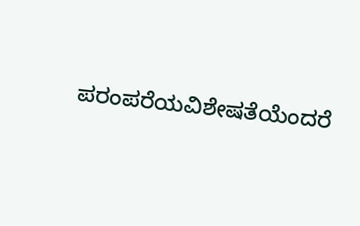ಪರಂಪರೆಯವಿಶೇಷತೆಯೆಂದರೆ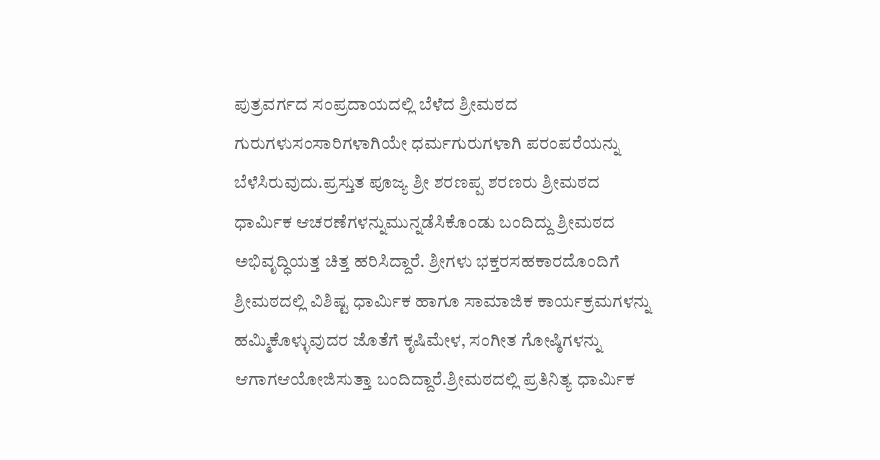ಪುತ್ರವರ್ಗದ ಸಂಪ್ರದಾಯದಲ್ಲಿ ಬೆಳೆದ ಶ್ರೀಮಠದ ಗುರುಗಳುಸಂಸಾರಿಗಳಾಗಿಯೇ ಧರ್ಮಗುರುಗಳಾಗಿ ಪರಂಪರೆಯನ್ನು ಬೆಳೆಸಿರುವುದು.ಪ್ರಸ್ತುತ ಪೂಜ್ಯ ಶ್ರೀ ಶರಣಪ್ಪ ಶರಣರು ಶ್ರೀಮಠದ ಧಾರ್ಮಿಕ ಆಚರಣೆಗಳನ್ನುಮುನ್ನಡೆಸಿಕೊಂಡು ಬಂದಿದ್ದು ಶ್ರೀಮಠದ ಅಭಿವೃದ್ಧಿಯತ್ತ ಚಿತ್ತ ಹರಿಸಿದ್ದಾರೆ. ಶ್ರೀಗಳು ಭಕ್ತರಸಹಕಾರದೊಂದಿಗೆ ಶ್ರೀಮಠದಲ್ಲಿ ವಿಶಿಷ್ಟ ಧಾರ್ಮಿಕ ಹಾಗೂ ಸಾಮಾಜಿಕ ಕಾರ್ಯಕ್ರಮಗಳನ್ನು ಹಮ್ಮಿಕೊಳ್ಳುವುದರ ಜೊತೆಗೆ ಕೃಷಿಮೇಳ, ಸಂಗೀತ ಗೋಷ್ಠಿಗಳನ್ನು ಆಗಾಗಆಯೋಜಿಸುತ್ತಾ ಬಂದಿದ್ದಾರೆ.ಶ್ರೀಮಠದಲ್ಲಿ ಪ್ರತಿನಿತ್ಯ ಧಾರ್ಮಿಕ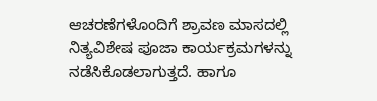ಆಚರಣೆಗಳೊಂದಿಗೆ ಶ್ರಾವಣ ಮಾಸದಲ್ಲಿ ನಿತ್ಯವಿಶೇಷ ಪೂಜಾ ಕಾರ್ಯಕ್ರಮಗಳನ್ನು ನಡೆಸಿಕೊಡಲಾಗುತ್ತದೆ. ಹಾಗೂ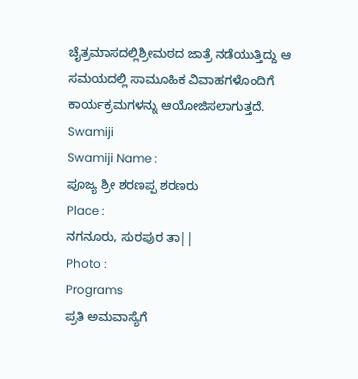ಚೈತ್ರಮಾಸದಲ್ಲಿಶ್ರೀಮಠದ ಜಾತ್ರೆ ನಡೆಯುತ್ತಿದ್ದು ಆ ಸಮಯದಲ್ಲಿ ಸಾಮೂಹಿಕ ವಿವಾಹಗಳೊಂದಿಗೆ ಕಾರ್ಯಕ್ರಮಗಳನ್ನು ಆಯೋಜಿಸಲಾಗುತ್ತದೆ.
Swamiji
Swamiji Name :
ಪೂಜ್ಯ ಶ್ರೀ ಶರಣಪ್ಪ ಶರಣರು
Place :
ನಗನೂರು, ಸುರಪುರ ತಾ||
Photo :
Programs
ಪ್ರತಿ ಅಮವಾಸ್ಯೆಗೆ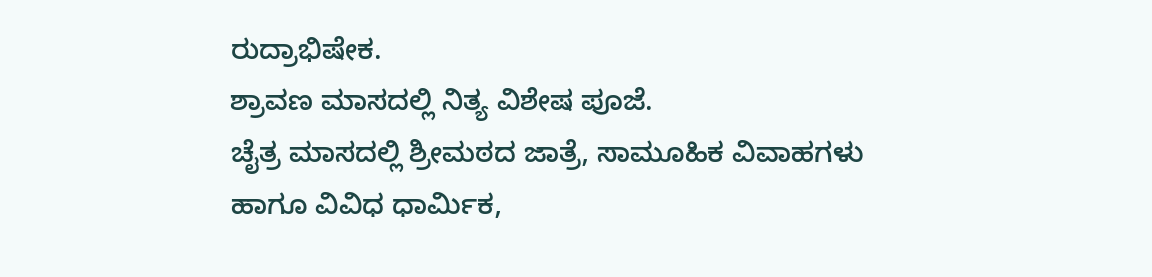ರುದ್ರಾಭಿಷೇಕ.
ಶ್ರಾವಣ ಮಾಸದಲ್ಲಿ ನಿತ್ಯ ವಿಶೇಷ ಪೂಜೆ.
ಚೈತ್ರ ಮಾಸದಲ್ಲಿ ಶ್ರೀಮಠದ ಜಾತ್ರೆ, ಸಾಮೂಹಿಕ ವಿವಾಹಗಳು
ಹಾಗೂ ವಿವಿಧ ಧಾರ್ಮಿಕ,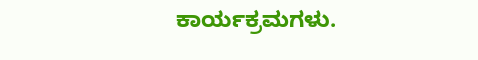ಕಾರ್ಯಕ್ರಮಗಳು.